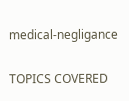medical-negligance

TOPICS COVERED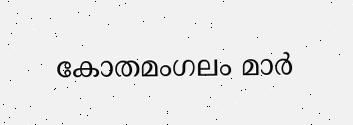കോതമംഗലം മാർ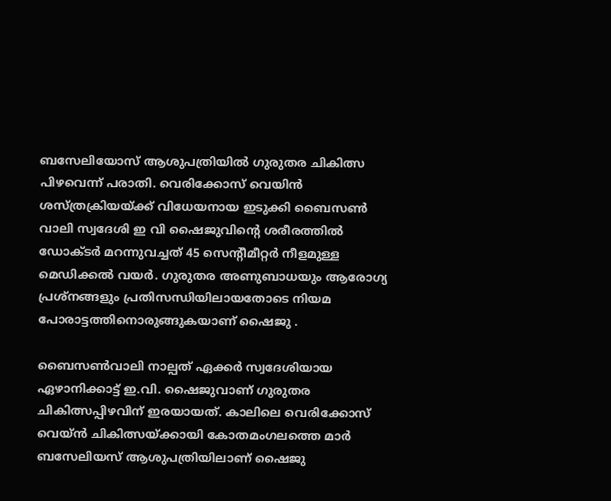ബസേലിയോസ് ആശുപത്രിയിൽ ഗുരുതര ചികിത്സ പിഴവെന്ന് പരാതി. വെരിക്കോസ് വെയിൻ ശസ്ത്രക്രിയയ്ക്ക് വിധേയനായ ഇടുക്കി ബൈസൺ വാലി സ്വദേശി ഇ വി ഷൈജുവിന്‍റെ ശരീരത്തിൽ ഡോക്ടർ മറന്നുവച്ചത് 45 സെന്‍റീമീറ്റർ നീളമുള്ള മെഡിക്കൽ വയർ. ഗുരുതര അണുബാധയും ആരോഗ്യ പ്രശ്നങ്ങളും പ്രതിസന്ധിയിലായതോടെ നിയമ പോരാട്ടത്തിനൊരുങ്ങുകയാണ് ഷൈജു .

ബൈസൺവാലി നാല്പത് ഏക്കർ സ്വദേശിയായ ഏഴാനിക്കാട്ട് ഇ.വി. ഷൈജുവാണ് ഗുരുതര ചികിത്സപ്പിഴവിന് ഇരയായത്. കാലിലെ വെരിക്കോസ് വെയ്ൻ ചികിത്സയ്ക്കായി കോതമംഗലത്തെ മാർ ബസേലിയസ് ആശുപത്രിയിലാണ് ഷൈജു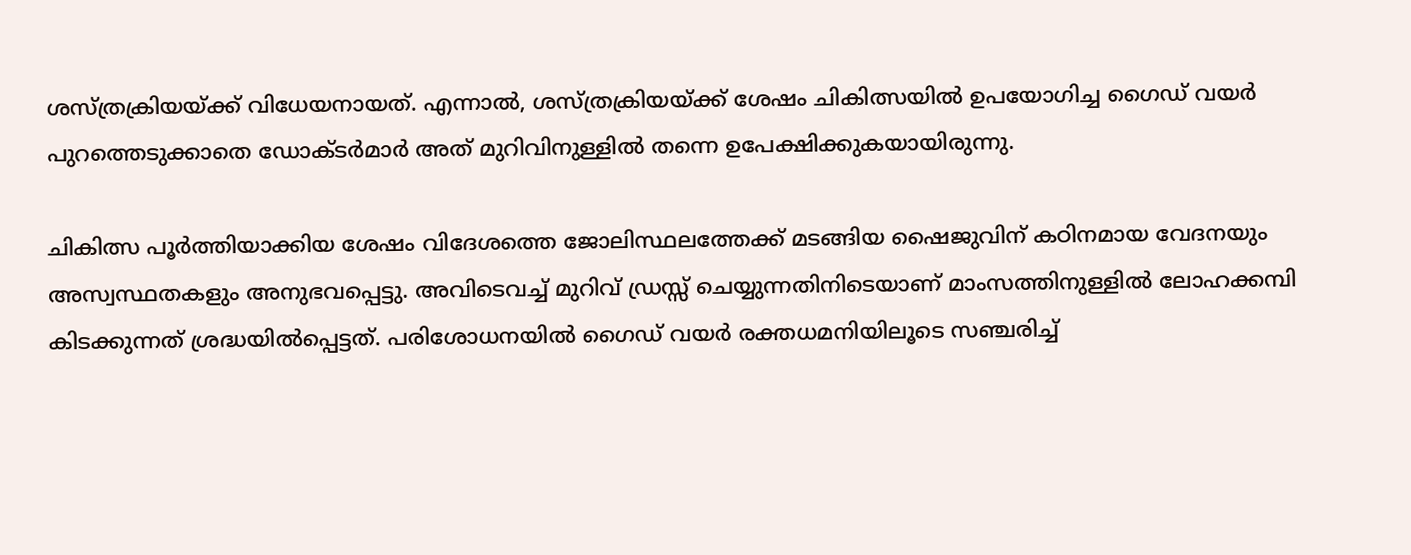ശസ്ത്രക്രിയയ്ക്ക് വിധേയനായത്. എന്നാൽ, ശസ്ത്രക്രിയയ്ക്ക് ശേഷം ചികിത്സയിൽ ഉപയോഗിച്ച ഗൈഡ് വയർ പുറത്തെടുക്കാതെ ഡോക്ടർമാർ അത് മുറിവിനുള്ളിൽ തന്നെ ഉപേക്ഷിക്കുകയായിരുന്നു.

ചികിത്സ പൂർത്തിയാക്കിയ ശേഷം വിദേശത്തെ ജോലിസ്ഥലത്തേക്ക് മടങ്ങിയ ഷൈജുവിന് കഠിനമായ വേദനയും അസ്വസ്ഥതകളും അനുഭവപ്പെട്ടു. അവിടെവച്ച് മുറിവ് ഡ്രസ്സ് ചെയ്യുന്നതിനിടെയാണ് മാംസത്തിനുള്ളിൽ ലോഹക്കമ്പി കിടക്കുന്നത് ശ്രദ്ധയിൽപ്പെട്ടത്. പരിശോധനയിൽ ഗൈഡ് വയർ രക്തധമനിയിലൂടെ സഞ്ചരിച്ച്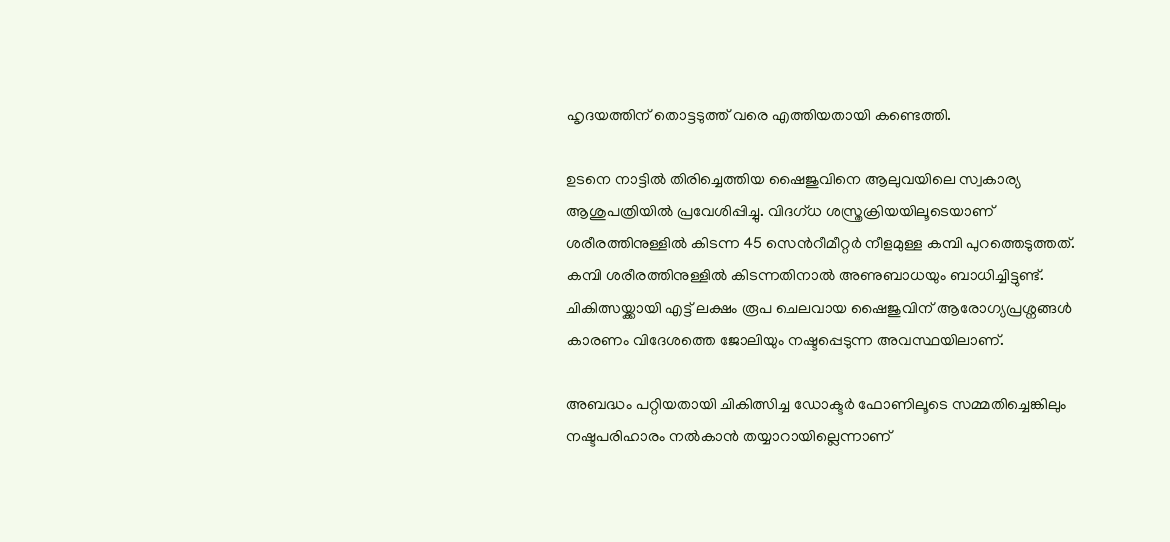ഹൃദയത്തിന് തൊട്ടടുത്ത് വരെ എത്തിയതായി കണ്ടെത്തി.

ഉടനെ നാട്ടിൽ തിരിച്ചെത്തിയ ഷൈജുവിനെ ആലുവയിലെ സ്വകാര്യ ആശുപത്രിയിൽ പ്രവേശിപ്പിച്ചു. വിദഗ്ധ ശസ്ത്രക്രിയയിലൂടെയാണ് ശരീരത്തിനുള്ളിൽ കിടന്ന 45 സെന്‍റീമീറ്റർ നീളമുള്ള കമ്പി പുറത്തെടുത്തത്. കമ്പി ശരീരത്തിനുള്ളിൽ കിടന്നതിനാൽ അണുബാധയും ബാധിച്ചിട്ടുണ്ട്. ചികിത്സയ്ക്കായി എട്ട് ലക്ഷം രൂപ ചെലവായ ഷൈജുവിന് ആരോഗ്യപ്രശ്നങ്ങൾ കാരണം വിദേശത്തെ ജോലിയും നഷ്ടപ്പെടുന്ന അവസ്ഥയിലാണ്.

അബദ്ധം പറ്റിയതായി ചികിത്സിച്ച ഡോക്ടർ ഫോണിലൂടെ സമ്മതിച്ചെങ്കിലും നഷ്ടപരിഹാരം നൽകാൻ തയ്യാറായില്ലെന്നാണ്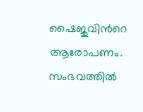ഷൈജുവിന്‍റെ ആരോപണം. സംഭവത്തിൽ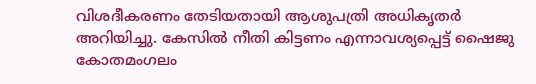വിശദീകരണം തേടിയതായി ആശുപത്രി അധികൃതർ അറിയിച്ചു. കേസിൽ നീതി കിട്ടണം എന്നാവശ്യപ്പെട്ട് ഷൈജു കോതമംഗലം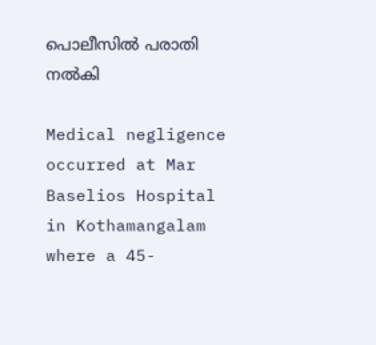പൊലീസിൽ പരാതി നൽകി

Medical negligence occurred at Mar Baselios Hospital in Kothamangalam where a 45-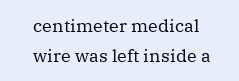centimeter medical wire was left inside a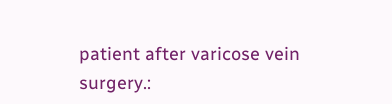patient after varicose vein surgery.: